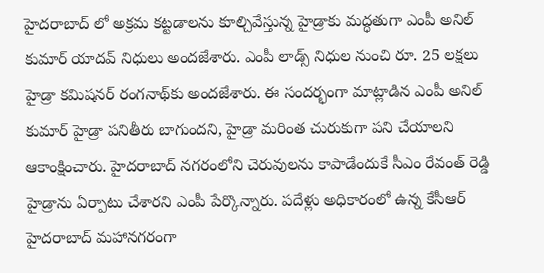హైదరాబాద్ లో అక్రమ కట్టడాలను కూల్చివేస్తున్న హైడ్రాకు మద్ధతుగా ఎంపీ అనిల్ కుమార్ యాదవ్ నిధులు అందజేశారు. ఎంపీ లాడ్స్ నిధుల నుంచి రూ. 25 లక్షలు హైడ్రా కమిషనర్ రంగనాథ్‌కు అందజేశారు. ఈ సందర్భంగా మాట్లాడిన ఎంపీ అనిల్ కుమార్ హైడ్రా పనితీరు బాగుందని, హైడ్రా మరింత చురుకుగా పని చేయాలని ఆకాంక్షించారు. హైదరాబాద్ నగరంలోని చెరువులను కాపాడేందుకే సీఎం రేవంత్ రెడ్డి హైడ్రాను ఏర్పాటు చేశారని ఎంపీ పేర్కొన్నారు. పదేళ్లు అధికారంలో ఉన్న కేసీఆర్ హైదరాబాద్ మహానగరంగా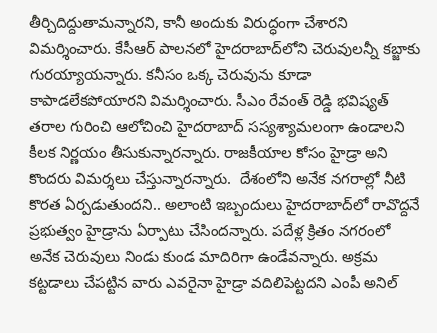తీర్చిదిద్దుతామన్నారని, కానీ అందుకు విరుద్ధంగా చేశారని విమర్శించారు. కేసీఆర్ పాలనలో హైదరాబాద్‌లోని చెరువులన్నీ కబ్జాకు గురయ్యాయన్నారు. కనీసం ఒక్క చెరువును కూడా కాపాడలేకపోయారని విమర్శించారు. సీఎం రేవంత్ రెడ్డి భవిష్యత్ తరాల గురించి ఆలోచించి హైదరాబాద్ సస్యశ్యామలంగా ఉండాలని కీలక నిర్ణయం తీసుకున్నారన్నారు. రాజకీయాల కోసం హైడ్రా అని కొందరు విమర్శలు చేస్తున్నారన్నారు.  దేశంలోని అనేక నగరాల్లో నీటి కొరత ఏర్పడుతుందని.. అలాంటి ఇబ్బందులు హైదరాబాద్‌లో రావొద్దనే ప్రభుత్వం హైడ్రాను ఏర్పాటు చేసిందన్నారు. పదేళ్ల క్రితం నగరంలో అనేక చెరువులు నిండు కుండ మాదిరిగా ఉండేవన్నారు. అక్రమ కట్టడాలు చేపట్టిన వారు ఎవరైనా హైడ్రా వదిలిపెట్టదని ఎంపీ అనిల్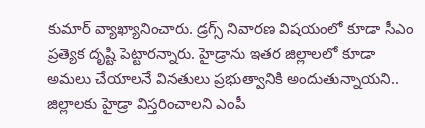కుమార్ వ్యాఖ్యానించారు. డ్రగ్స్ నివారణ విషయంలో కూడా సీఎం ప్రత్యెక దృష్టి పెట్టారన్నారు. హైడ్రాను ఇతర జిల్లాలలో కూడా అమలు చేయాలనే వినతులు ప్రభుత్వానికి అందుతున్నాయని.. జిల్లాలకు హైడ్రా విస్తరించాలని ఎంపీ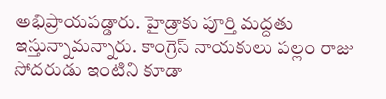అభిప్రాయపడ్డారు. హైడ్రాకు పూర్తి మద్దతు ఇస్తున్నామన్నారు. కాంగ్రెస్ నాయకులు పల్లం రాజు సోదరుడు ఇంటిని కూడా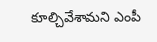కూల్చివేశామని ఎంపీ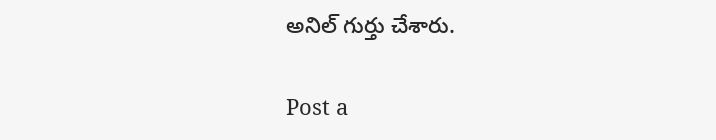అనిల్ గుర్తు చేశారు.

Post a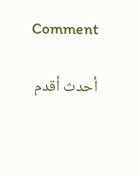Comment

أحدث أقدم